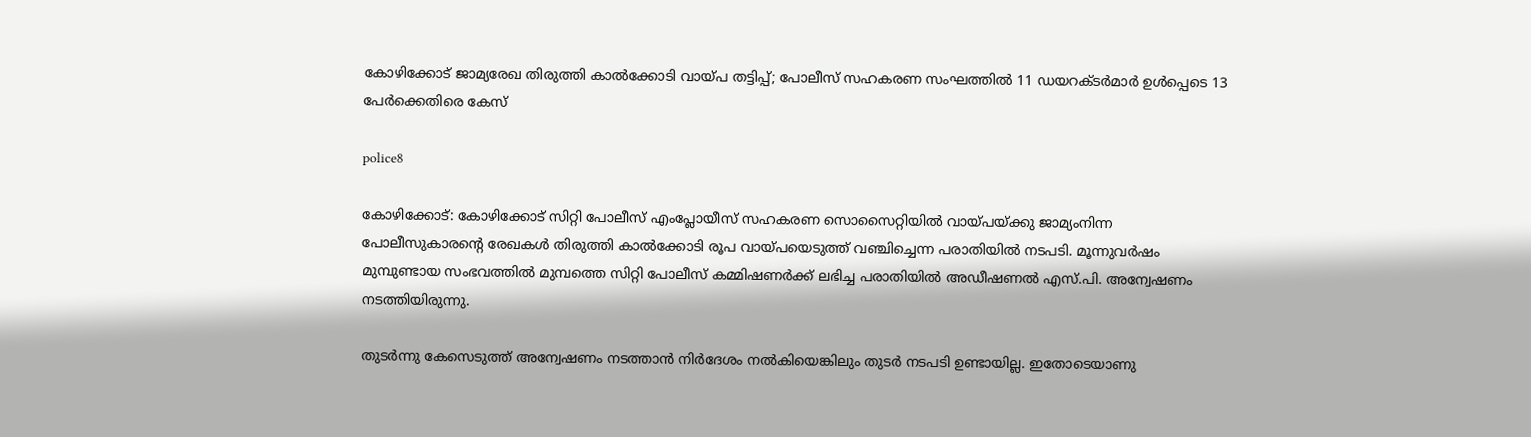കോഴിക്കോട് ജാമ്യരേഖ തിരുത്തി കാൽക്കോടി വായ്പ തട്ടിപ്പ്; പോലീസ് സഹകരണ സംഘത്തിൽ 11 ഡയറക്ടർമാർ ഉൾപ്പെടെ 13 പേർക്കെതിരെ കേസ്

police8

കോഴിക്കോട്: കോഴിക്കോട് സിറ്റി പോലീസ് എംപ്ലോയീസ് സഹകരണ സൊസൈറ്റിയിൽ വായ്പയ്ക്കു ജാമ്യംനിന്ന പോലീസുകാരന്റെ രേഖകൾ തിരുത്തി കാൽക്കോടി രൂപ വായ്‌പയെടുത്ത് വഞ്ചിച്ചെന്ന പരാതിയിൽ നടപടി. മൂന്നുവർഷം മുമ്പുണ്ടായ സംഭവത്തിൽ മുമ്പത്തെ സിറ്റി പോലീസ് കമ്മിഷണർക്ക് ലഭിച്ച പരാതിയിൽ അഡീഷണൽ എസ്‌.പി. അന്വേഷണം നടത്തിയിരുന്നു.

തുടർന്നു കേസെടുത്ത് അന്വേഷണം നടത്താൻ നിർദേശം നൽകിയെങ്കിലും തുടർ നടപടി ഉണ്ടായില്ല. ഇതോടെയാണു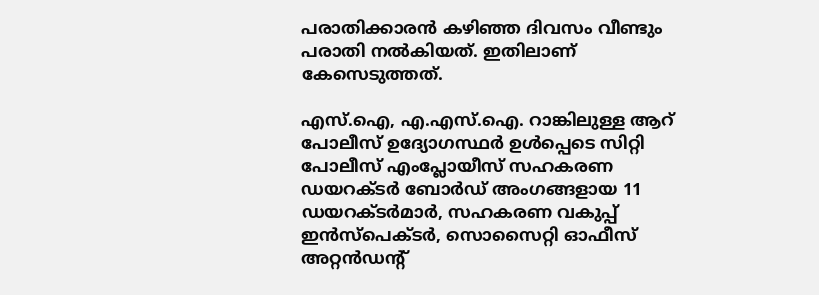പരാതിക്കാരൻ കഴിഞ്ഞ ദിവസം വീണ്ടും പരാതി നൽകിയത്. ഇതിലാണ് കേസെടുത്തത്.

എസ്.ഐ, എ.എസ്.ഐ. റാങ്കിലുള്ള ആറ് പോലീസ് ഉദ്യോഗസ്ഥർ ഉൾപ്പെടെ സിറ്റി പോലീസ് എംപ്ലോയീസ് സഹകരണ ഡയറക്ടർ ബോർഡ് അംഗങ്ങളായ 11 ഡയറക്ടർമാർ, സഹകരണ വകുപ്പ് ഇൻസ്പെക്ടർ, സൊസൈറ്റി ഓഫീസ് അറ്റൻഡന്റ്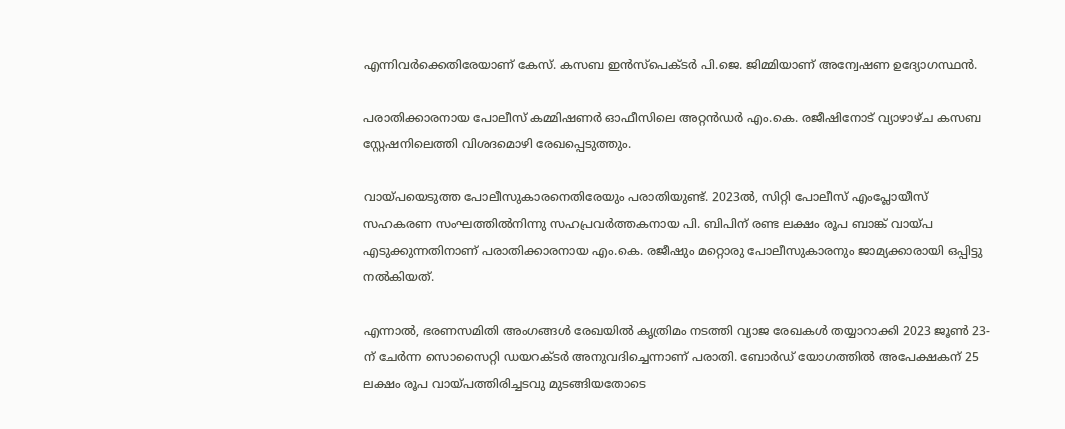എന്നിവർക്കെതിരേയാണ് കേസ്. കസബ ഇൻസ്പെക്ടർ പി.ജെ. ജിമ്മിയാണ് അന്വേഷണ ഉദ്യോഗസ്ഥൻ.

പരാതിക്കാരനായ പോലീസ് കമ്മിഷണർ ഓഫീസിലെ അറ്റൻഡർ എം.കെ. രജീഷിനോട് വ്യാഴാഴ്ച കസബ സ്റ്റേഷനിലെത്തി വിശദമൊഴി രേഖപ്പെടുത്തും.

വായ്പയെടുത്ത പോലീസുകാരനെതിരേയും പരാതിയുണ്ട്. 2023ൽ, സിറ്റി പോലീസ് എംപ്ലോയീസ് സഹകരണ സംഘത്തിൽനിന്നു സഹപ്രവർത്തകനായ പി. ബിപിന്‌ രണ്ട ലക്ഷം രൂപ ബാങ്ക് വായ്പ എടുക്കുന്നതിനാണ് പരാതിക്കാരനായ എം.കെ. രജീഷും മറ്റൊരു പോലീസുകാരനും ജാമ്യക്കാരായി ഒപ്പിട്ടു നൽകിയത്.

എന്നാൽ, ഭരണസമിതി അംഗങ്ങൾ രേഖയിൽ കൃത്രിമം നടത്തി വ്യാജ രേഖകൾ തയ്യാറാക്കി 2023 ജൂൺ 23-ന് ചേർന്ന സൊസൈറ്റി ഡയറക്ടർ അനുവദിച്ചെന്നാണ് പരാതി. ബോർഡ് യോഗത്തിൽ അപേക്ഷകന് 25 ലക്ഷം രൂപ വായ്പത്തിരിച്ചടവു മുടങ്ങിയതോടെ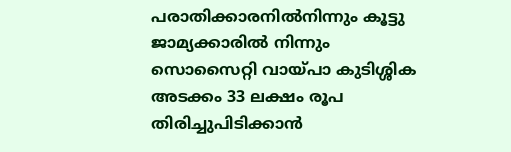പരാതിക്കാരനിൽനിന്നും കൂട്ടു ജാമ്യക്കാരിൽ നിന്നും സൊസൈറ്റി വായ്പ‌ാ കുടിശ്ശിക അടക്കം 33 ലക്ഷം രൂപ തിരിച്ചുപിടിക്കാൻ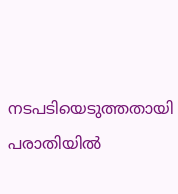നടപടിയെടുത്തതായി പരാതിയിൽ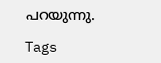പറയുന്നു.

Tags